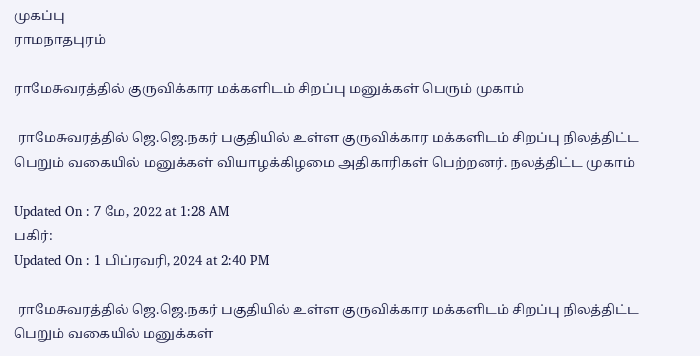முகப்பு
ராமநாதபுரம்

ராமேசுவரத்தில் குருவிக்கார மக்களிடம் சிறப்பு மனுக்கள் பெரும் முகாம்

 ராமேசுவரத்தில் ஜெ.ஜெ.நகர் பகுதியில் உள்ள குருவிக்கார மக்களிடம் சிறப்பு நிலத்திட்ட பெறும் வகையில் மனுக்கள் வியாழக்கிழமை அதிகாரிகள் பெற்றனர். நலத்திட்ட முகாம்

Updated On : 7 மே, 2022 at 1:28 AM
பகிர்:
Updated On : 1 பிப்ரவரி, 2024 at 2:40 PM

 ராமேசுவரத்தில் ஜெ.ஜெ.நகர் பகுதியில் உள்ள குருவிக்கார மக்களிடம் சிறப்பு நிலத்திட்ட பெறும் வகையில் மனுக்கள்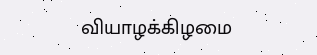வியாழக்கிழமை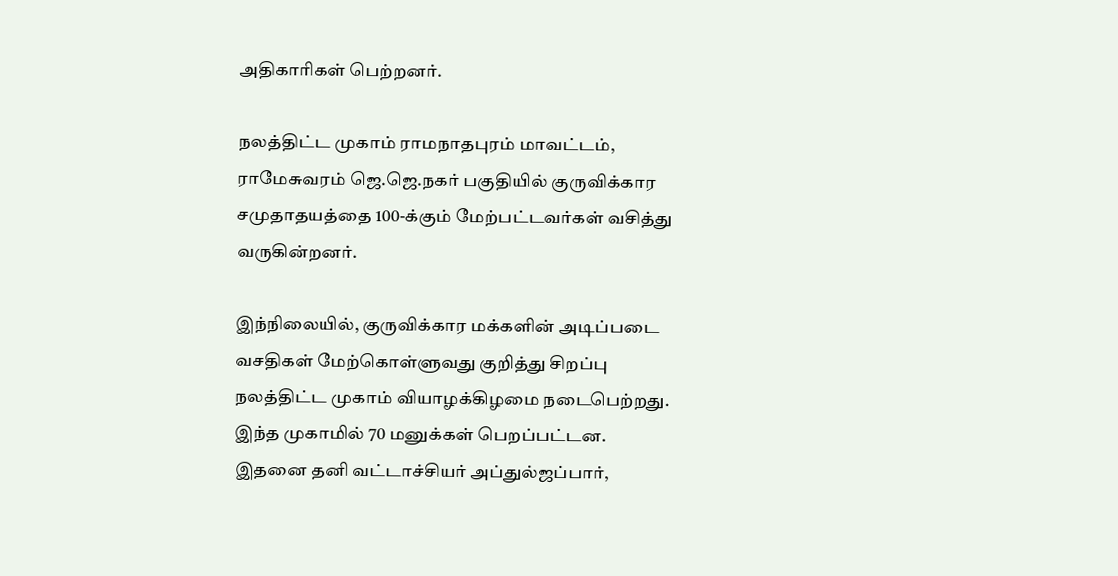அதிகாரிகள் பெற்றனர்.

நலத்திட்ட முகாம் ராமநாதபுரம் மாவட்டம், ராமேசுவரம் ஜெ.ஜெ.நகர் பகுதியில் குருவிக்கார சமுதாதயத்தை 100-க்கும் மேற்பட்டவர்கள் வசித்து வருகின்றனர்.

இந்நிலையில், குருவிக்கார மக்களின் அடிப்படை வசதிகள் மேற்கொள்ளுவது குறித்து சிறப்பு நலத்திட்ட முகாம் வியாழக்கிழமை நடைபெற்றது. இந்த முகாமில் 70 மனுக்கள் பெறப்பட்டன. இதனை தனி வட்டாச்சியர் அப்துல்ஜப்பார்,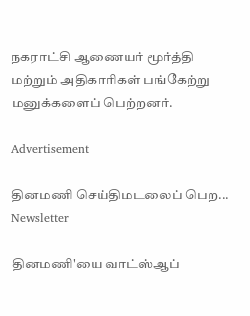நகராட்சி ஆணையர் மூர்த்தி மற்றும் அதிகாரிகள் பங்கேற்று மனுக்களைப் பெற்றனர்.

Advertisement

தினமணி செய்திமடலைப் பெற... Newsletter

தினமணி'யை வாட்ஸ்ஆப்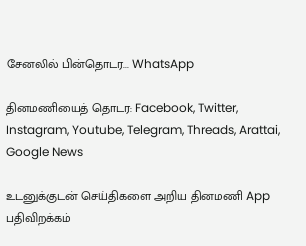சேனலில் பின்தொடர... WhatsApp

தினமணியைத் தொடர: Facebook, Twitter, Instagram, Youtube, Telegram, Threads, Arattai, Google News

உடனுக்குடன் செய்திகளை அறிய தினமணி App பதிவிறக்கம்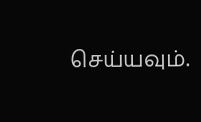செய்யவும்.